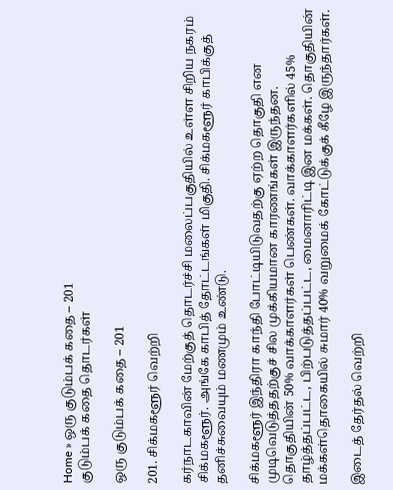Home » ஒரு குடும்பக் கதை – 201
குடும்பக் கதை தொடர்கள்

ஒரு குடும்பக் கதை – 201

201. சிக்மகளூர் வெற்றி

கர்நாடகாவின் மேற்குத் தொடர்ச்சி மலைப்பகுதியில் உள்ள சிறிய நகரம் சிக்மகளூர். அங்கே காபித் தோட்டங்கள் மிகுதி. சிக்மகளூர் காபிக்குத் தனிச்சுவையும் மணமும் உண்டு.

சிக்மகளூர் இந்திரா காந்தி போட்டியிடுவதற்கு ஏற்ற தொகுதி என முடிவெடுத்ததற்குச் சில முக்கியமான காரணங்கள் இருந்தன. தொகுதியின் 50% வாக்காளர்கள் பெண்கள். வாக்காளர்களில் 45% தாழ்த்தப்பட்ட, பிற்படுத்தப்பட்ட, மைனாரிட்டி இன மக்கள். தொகுதியின் மக்கள்தொகையில் சுமார் 40% வறுமைக் கோட்டுக்குக் கீழே இருந்தார்கள்.

இடைத் தேர்தல் வெற்றி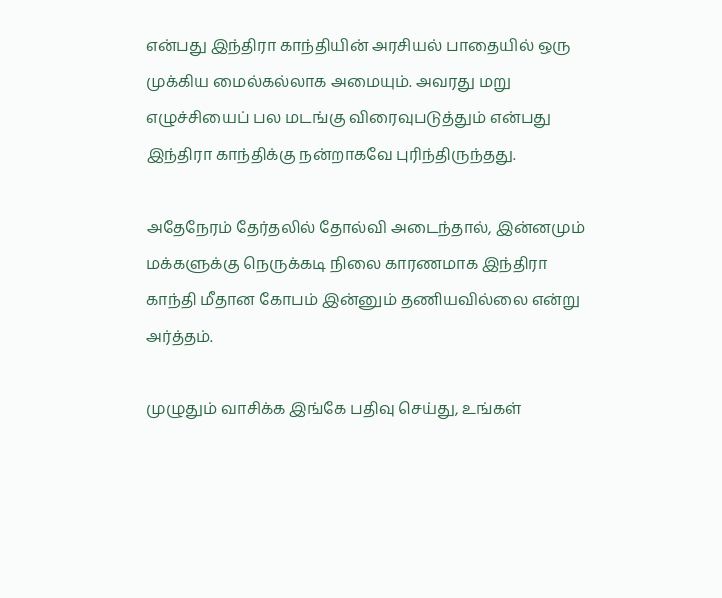என்பது இந்திரா காந்தியின் அரசியல் பாதையில் ஒரு முக்கிய மைல்கல்லாக அமையும். அவரது மறு எழுச்சியைப் பல மடங்கு விரைவுபடுத்தும் என்பது இந்திரா காந்திக்கு நன்றாகவே புரிந்திருந்தது.

அதேநேரம் தேர்தலில் தோல்வி அடைந்தால், இன்னமும் மக்களுக்கு நெருக்கடி நிலை காரணமாக இந்திரா காந்தி மீதான கோபம் இன்னும் தணியவில்லை என்று அர்த்தம்.

முழுதும் வாசிக்க இங்கே பதிவு செய்து, உங்கள்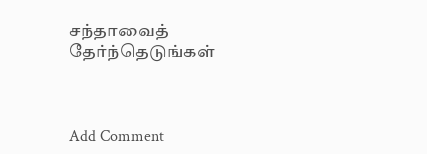சந்தாவைத் தேர்ந்தெடுங்கள்



Add Comment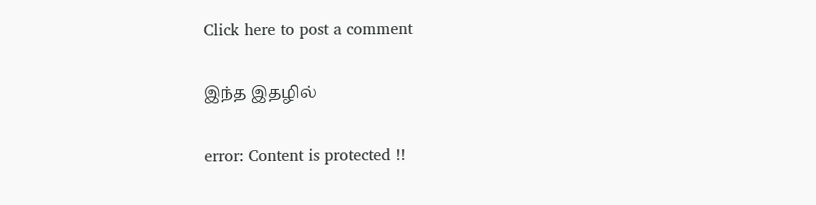Click here to post a comment

இந்த இதழில்

error: Content is protected !!